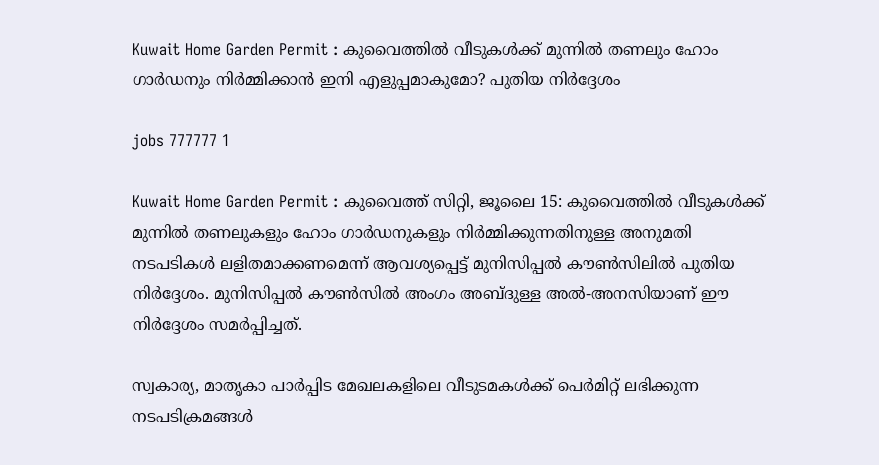Kuwait Home Garden Permit : കുവൈത്തിൽ വീടുകൾക്ക് മുന്നിൽ തണലും ഹോം ഗാർഡനും നിർമ്മിക്കാൻ ഇനി എളുപ്പമാകുമോ? പുതിയ നിർദ്ദേശം

jobs 777777 1

Kuwait Home Garden Permit : കുവൈത്ത് സിറ്റി, ജൂലൈ 15: കുവൈത്തിൽ വീടുകൾക്ക് മുന്നിൽ തണലുകളും ഹോം ഗാർഡനുകളും നിർമ്മിക്കുന്നതിനുള്ള അനുമതി നടപടികൾ ലളിതമാക്കണമെന്ന് ആവശ്യപ്പെട്ട് മുനിസിപ്പൽ കൗൺസിലിൽ പുതിയ നിർദ്ദേശം. മുനിസിപ്പൽ കൗൺസിൽ അംഗം അബ്ദുള്ള അൽ-അനസിയാണ് ഈ നിർദ്ദേശം സമർപ്പിച്ചത്.

സ്വകാര്യ, മാതൃകാ പാർപ്പിട മേഖലകളിലെ വീടുടമകൾക്ക് പെർമിറ്റ് ലഭിക്കുന്ന നടപടിക്രമങ്ങൾ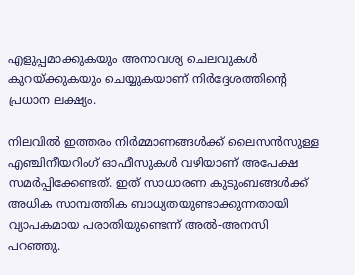എളുപ്പമാക്കുകയും അനാവശ്യ ചെലവുകൾ കുറയ്ക്കുകയും ചെയ്യുകയാണ് നിർദ്ദേശത്തിന്റെ പ്രധാന ലക്ഷ്യം.

നിലവിൽ ഇത്തരം നിർമ്മാണങ്ങൾക്ക് ലൈസൻസുള്ള എഞ്ചിനീയറിംഗ് ഓഫീസുകൾ വഴിയാണ് അപേക്ഷ സമർപ്പിക്കേണ്ടത്. ഇത് സാധാരണ കുടുംബങ്ങൾക്ക് അധിക സാമ്പത്തിക ബാധ്യതയുണ്ടാക്കുന്നതായി വ്യാപകമായ പരാതിയുണ്ടെന്ന് അൽ-അനസി പറഞ്ഞു.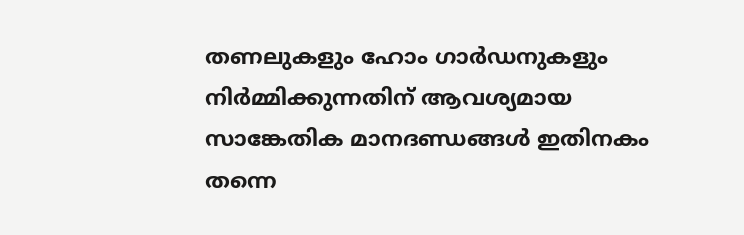തണലുകളും ഹോം ഗാർഡനുകളും നിർമ്മിക്കുന്നതിന് ആവശ്യമായ സാങ്കേതിക മാനദണ്ഡങ്ങൾ ഇതിനകം തന്നെ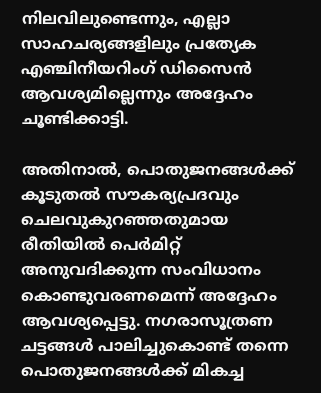നിലവിലുണ്ടെന്നും, എല്ലാ സാഹചര്യങ്ങളിലും പ്രത്യേക എഞ്ചിനീയറിംഗ് ഡിസൈൻ ആവശ്യമില്ലെന്നും അദ്ദേഹം ചൂണ്ടിക്കാട്ടി.

അതിനാൽ, പൊതുജനങ്ങൾക്ക് കൂടുതൽ സൗകര്യപ്രദവും ചെലവുകുറഞ്ഞതുമായ രീതിയിൽ പെർമിറ്റ് അനുവദിക്കുന്ന സംവിധാനം കൊണ്ടുവരണമെന്ന് അദ്ദേഹം ആവശ്യപ്പെട്ടു. നഗരാസൂത്രണ ചട്ടങ്ങൾ പാലിച്ചുകൊണ്ട് തന്നെ പൊതുജനങ്ങൾക്ക് മികച്ച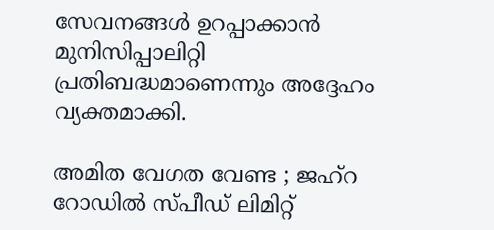സേവനങ്ങൾ ഉറപ്പാക്കാൻ മുനിസിപ്പാലിറ്റി പ്രതിബദ്ധമാണെന്നും അദ്ദേഹം വ്യക്തമാക്കി.

അമിത വേഗത വേണ്ട ; ജഹ്റ റോഡിൽ സ്പീഡ് ലിമിറ്റ്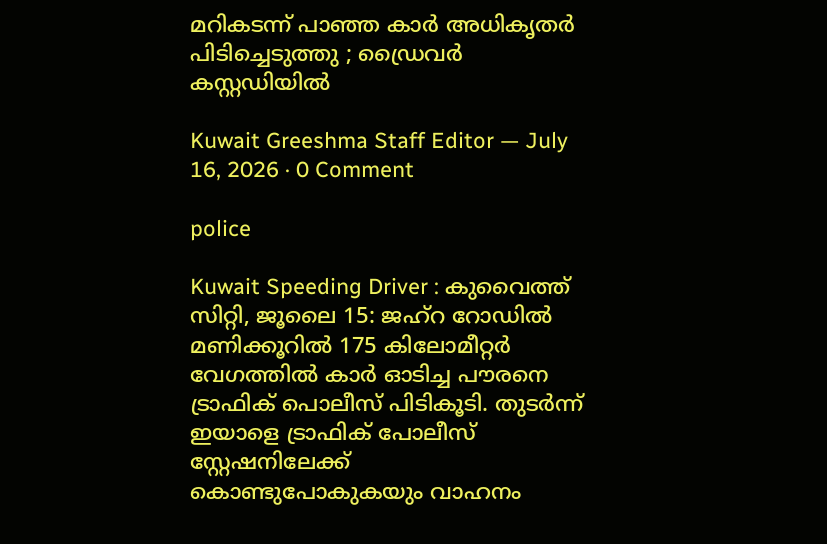മറികടന്ന് പാഞ്ഞ കാർ അധികൃതർ പിടിച്ചെടുത്തു ; ഡ്രൈവർ കസ്റ്റഡിയിൽ

Kuwait Greeshma Staff Editor — July 16, 2026 · 0 Comment

police

Kuwait Speeding Driver : കുവൈത്ത് സിറ്റി, ജൂലൈ 15: ജഹ്റ റോഡിൽ മണിക്കൂറിൽ 175 കിലോമീറ്റർ വേഗത്തിൽ കാർ ഓടിച്ച പൗരനെ ട്രാഫിക് പൊലീസ് പിടികൂടി. തുടർന്ന് ഇയാളെ ട്രാഫിക് പോലീസ് സ്റ്റേഷനിലേക്ക് കൊണ്ടുപോകുകയും വാഹനം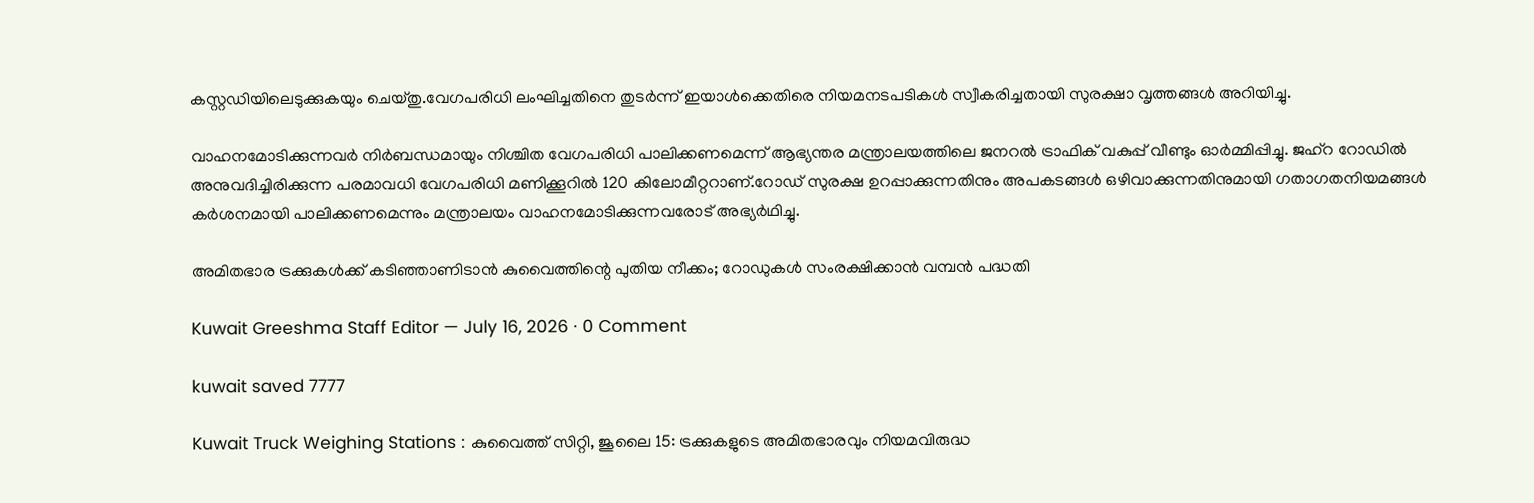കസ്റ്റഡിയിലെടുക്കുകയും ചെയ്തു.വേഗപരിധി ലംഘിച്ചതിനെ തുടർന്ന് ഇയാൾക്കെതിരെ നിയമനടപടികൾ സ്വീകരിച്ചതായി സുരക്ഷാ വൃത്തങ്ങൾ അറിയിച്ചു.

വാഹനമോടിക്കുന്നവർ നിർബന്ധമായും നിശ്ചിത വേഗപരിധി പാലിക്കണമെന്ന് ആഭ്യന്തര മന്ത്രാലയത്തിലെ ജനറൽ ട്രാഫിക് വകുപ്പ് വീണ്ടും ഓർമ്മിപ്പിച്ചു. ജഹ്റ റോഡിൽ അനുവദിച്ചിരിക്കുന്ന പരമാവധി വേഗപരിധി മണിക്കൂറിൽ 120 കിലോമീറ്ററാണ്.റോഡ് സുരക്ഷ ഉറപ്പാക്കുന്നതിനും അപകടങ്ങൾ ഒഴിവാക്കുന്നതിനുമായി ഗതാഗതനിയമങ്ങൾ കർശനമായി പാലിക്കണമെന്നും മന്ത്രാലയം വാഹനമോടിക്കുന്നവരോട് അഭ്യർഥിച്ചു.

അമിതഭാര ട്രക്കുകൾക്ക് കടിഞ്ഞാണിടാൻ കുവൈത്തിന്റെ പുതിയ നീക്കം; റോഡുകൾ സംരക്ഷിക്കാൻ വമ്പൻ പദ്ധതി

Kuwait Greeshma Staff Editor — July 16, 2026 · 0 Comment

kuwait saved 7777

Kuwait Truck Weighing Stations : കുവൈത്ത് സിറ്റി, ജൂലൈ 15: ട്രക്കുകളുടെ അമിതഭാരവും നിയമവിരുദ്ധ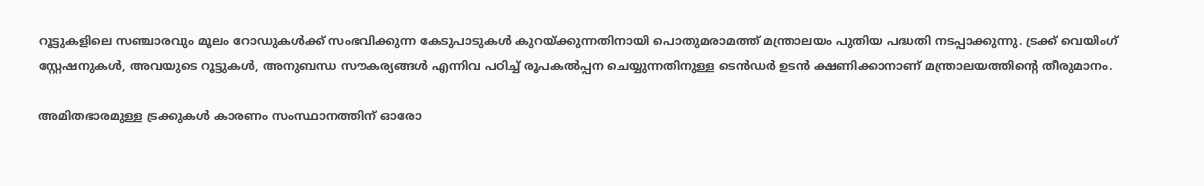റൂട്ടുകളിലെ സഞ്ചാരവും മൂലം റോഡുകൾക്ക് സംഭവിക്കുന്ന കേടുപാടുകൾ കുറയ്ക്കുന്നതിനായി പൊതുമരാമത്ത് മന്ത്രാലയം പുതിയ പദ്ധതി നടപ്പാക്കുന്നു. ട്രക്ക് വെയിംഗ് സ്റ്റേഷനുകൾ, അവയുടെ റൂട്ടുകൾ, അനുബന്ധ സൗകര്യങ്ങൾ എന്നിവ പഠിച്ച് രൂപകൽപ്പന ചെയ്യുന്നതിനുള്ള ടെൻഡർ ഉടൻ ക്ഷണിക്കാനാണ് മന്ത്രാലയത്തിന്റെ തീരുമാനം.

അമിതഭാരമുള്ള ട്രക്കുകൾ കാരണം സംസ്ഥാനത്തിന് ഓരോ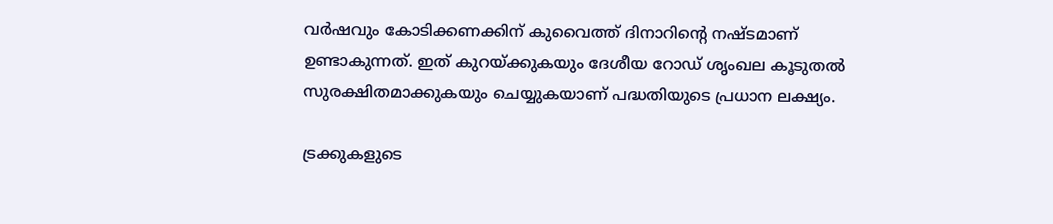വർഷവും കോടിക്കണക്കിന് കുവൈത്ത് ദിനാറിന്റെ നഷ്ടമാണ് ഉണ്ടാകുന്നത്. ഇത് കുറയ്ക്കുകയും ദേശീയ റോഡ് ശൃംഖല കൂടുതൽ സുരക്ഷിതമാക്കുകയും ചെയ്യുകയാണ് പദ്ധതിയുടെ പ്രധാന ലക്ഷ്യം.

ട്രക്കുകളുടെ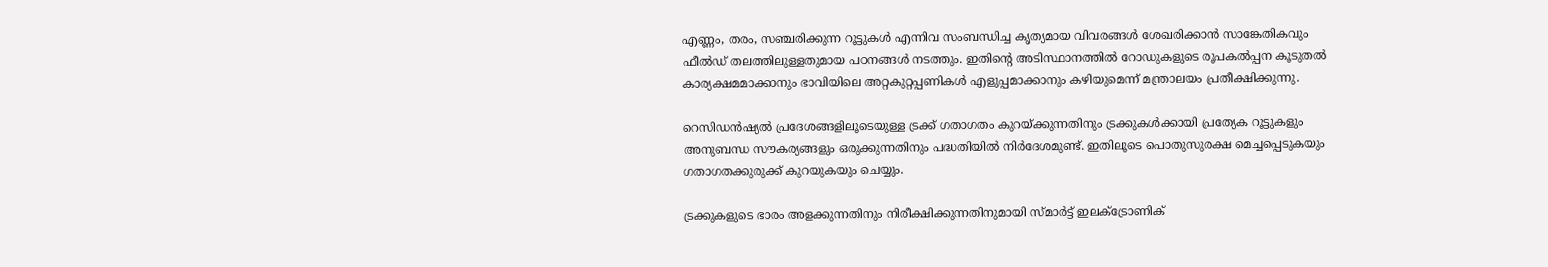എണ്ണം, തരം, സഞ്ചരിക്കുന്ന റൂട്ടുകൾ എന്നിവ സംബന്ധിച്ച കൃത്യമായ വിവരങ്ങൾ ശേഖരിക്കാൻ സാങ്കേതികവും ഫീൽഡ് തലത്തിലുള്ളതുമായ പഠനങ്ങൾ നടത്തും. ഇതിന്റെ അടിസ്ഥാനത്തിൽ റോഡുകളുടെ രൂപകൽപ്പന കൂടുതൽ കാര്യക്ഷമമാക്കാനും ഭാവിയിലെ അറ്റകുറ്റപ്പണികൾ എളുപ്പമാക്കാനും കഴിയുമെന്ന് മന്ത്രാലയം പ്രതീക്ഷിക്കുന്നു.

റെസിഡൻഷ്യൽ പ്രദേശങ്ങളിലൂടെയുള്ള ട്രക്ക് ഗതാഗതം കുറയ്ക്കുന്നതിനും ട്രക്കുകൾക്കായി പ്രത്യേക റൂട്ടുകളും അനുബന്ധ സൗകര്യങ്ങളും ഒരുക്കുന്നതിനും പദ്ധതിയിൽ നിർദേശമുണ്ട്. ഇതിലൂടെ പൊതുസുരക്ഷ മെച്ചപ്പെടുകയും ഗതാഗതക്കുരുക്ക് കുറയുകയും ചെയ്യും.

ട്രക്കുകളുടെ ഭാരം അളക്കുന്നതിനും നിരീക്ഷിക്കുന്നതിനുമായി സ്മാർട്ട് ഇലക്ട്രോണിക്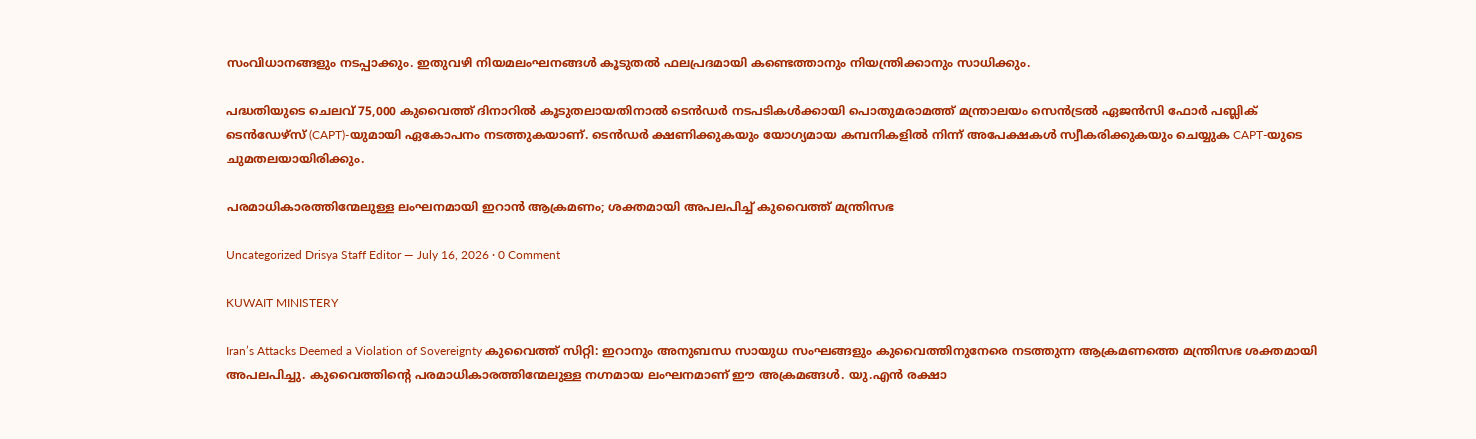സംവിധാനങ്ങളും നടപ്പാക്കും. ഇതുവഴി നിയമലംഘനങ്ങൾ കൂടുതൽ ഫലപ്രദമായി കണ്ടെത്താനും നിയന്ത്രിക്കാനും സാധിക്കും.

പദ്ധതിയുടെ ചെലവ് 75,000 കുവൈത്ത് ദിനാറിൽ കൂടുതലായതിനാൽ ടെൻഡർ നടപടികൾക്കായി പൊതുമരാമത്ത് മന്ത്രാലയം സെൻട്രൽ ഏജൻസി ഫോർ പബ്ലിക് ടെൻഡേഴ്സ് (CAPT)-യുമായി ഏകോപനം നടത്തുകയാണ്. ടെൻഡർ ക്ഷണിക്കുകയും യോഗ്യമായ കമ്പനികളിൽ നിന്ന് അപേക്ഷകൾ സ്വീകരിക്കുകയും ചെയ്യുക CAPT-യുടെ ചുമതലയായിരിക്കും.

പരമാധികാരത്തിന്മേലുള്ള ലംഘനമായി ഇറാൻ ആക്രമണം; ശക്തമായി അപലപിച്ച് കുവൈത്ത് മന്ത്രിസഭ

Uncategorized Drisya Staff Editor — July 16, 2026 · 0 Comment

KUWAIT MINISTERY

Iran’s Attacks Deemed a Violation of Sovereignty കുവൈത്ത് സിറ്റി: ഇറാനും അനുബന്ധ സായുധ സംഘങ്ങളും കുവൈത്തിനുനേരെ നടത്തുന്ന ആക്രമണത്തെ മന്ത്രിസഭ ശക്തമായി അപലപിച്ചു. കുവൈത്തിന്റെ പരമാധികാരത്തിന്മേലുള്ള നഗ്നമായ ലംഘനമാണ് ഈ അക്രമങ്ങൾ. യു.എൻ രക്ഷാ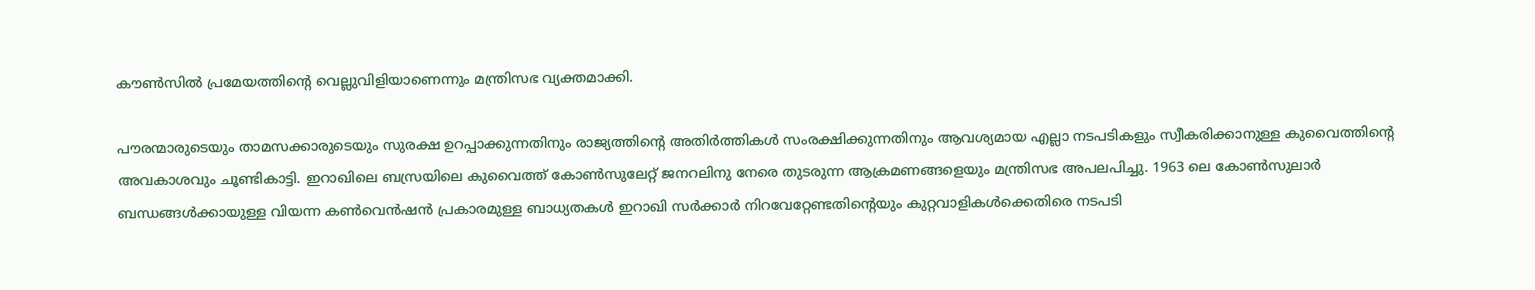കൗൺസിൽ പ്രമേയത്തിന്റെ വെല്ലുവിളിയാണെന്നും മന്ത്രിസഭ വ്യക്തമാക്കി.

പൗരന്മാരുടെയും താമസക്കാരുടെയും സുരക്ഷ ഉറപ്പാക്കുന്നതിനും രാജ്യത്തിന്റെ അതിർത്തികൾ സംരക്ഷിക്കുന്നതിനും ആവശ്യമായ എല്ലാ നടപടികളും സ്വീകരിക്കാനുള്ള കുവൈത്തിന്റെ അവകാശവും ചൂണ്ടികാട്ടി. ഇറാഖിലെ ബസ്രയിലെ കുവൈത്ത് കോൺസുലേറ്റ് ജനറലിനു നേരെ തുടരുന്ന ആക്രമണങ്ങളെയും മന്ത്രിസഭ അപലപിച്ചു. 1963 ലെ കോൺസുലാർ ബന്ധങ്ങൾക്കായുള്ള വിയന്ന കൺവെൻഷൻ പ്രകാരമുള്ള ബാധ്യതകൾ ഇറാഖി സർക്കാർ നിറവേറ്റേണ്ടതിന്റെയും കുറ്റവാളികൾക്കെതിരെ നടപടി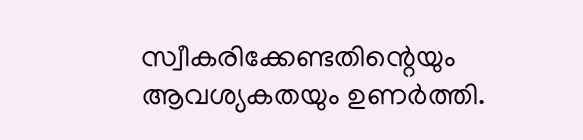സ്വീകരിക്കേണ്ടതിന്റെയും ആവശ്യകതയും ഉണർത്തി.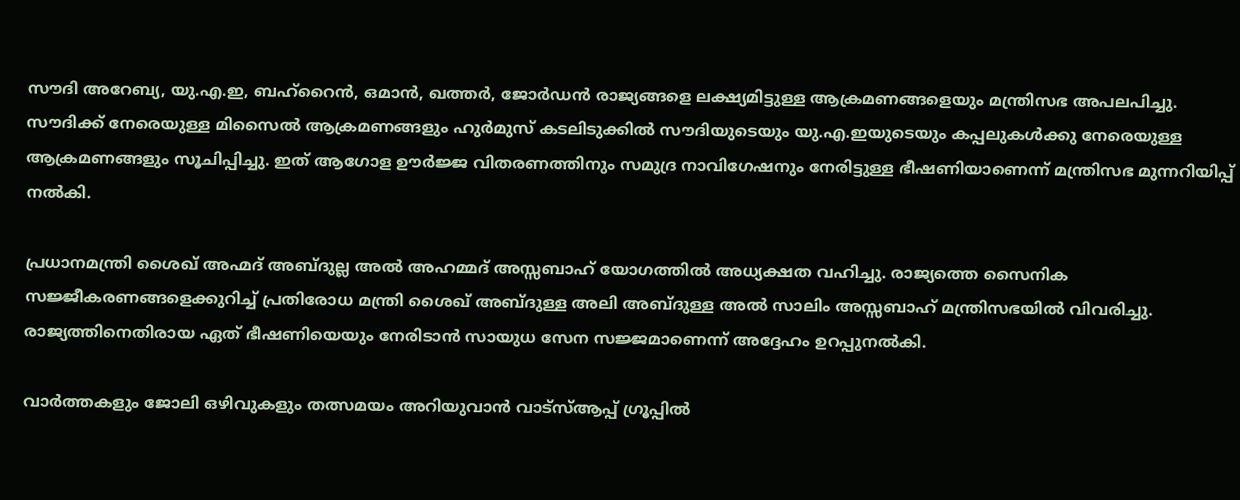സൗദി അറേബ്യ, യു.എ.ഇ, ബഹ്‌റൈൻ, ഒമാൻ, ഖത്തർ, ജോർഡൻ രാജ്യങ്ങളെ ലക്ഷ്യമിട്ടുള്ള ആക്രമണങ്ങളെയും മന്ത്രിസഭ അപലപിച്ചു. സൗദിക്ക് നേരെയുള്ള മിസൈൽ ആക്രമണങ്ങളും ഹുർമുസ് കടലിടുക്കിൽ സൗദിയുടെയും യു.എ.ഇയുടെയും കപ്പലുകൾക്കു നേരെയുള്ള ആക്രമണങ്ങളും സൂചിപ്പിച്ചു. ഇത് ആഗോള ഊർജ്ജ വിതരണത്തിനും സമുദ്ര നാവിഗേഷനും നേരിട്ടുള്ള ഭീഷണിയാണെന്ന് മന്ത്രിസഭ മുന്നറിയിപ്പ് നൽകി.

പ്രധാനമന്ത്രി ശൈഖ് അഹ്മദ് അബ്ദുല്ല അൽ അഹമ്മദ് അസ്സബാഹ് യോഗത്തിൽ അധ്യക്ഷത വഹിച്ചു. രാജ്യത്തെ സൈനിക സജ്ജീകരണങ്ങളെക്കുറിച്ച് പ്രതിരോധ മന്ത്രി ശൈഖ് അബ്ദുള്ള അലി അബ്ദുള്ള അൽ സാലിം അസ്സബാഹ് മന്ത്രിസഭയിൽ വിവരിച്ചു. രാജ്യത്തിനെതിരായ ഏത് ഭീഷണിയെയും നേരിടാൻ സായുധ സേന സജ്ജമാണെന്ന് അദ്ദേഹം ഉറപ്പുനൽകി.

വാർത്തകളും ജോലി ഒഴിവുകളും തത്സമയം അറിയുവാൻ വാട്സ്ആപ്പ് ഗ്രൂപ്പിൽ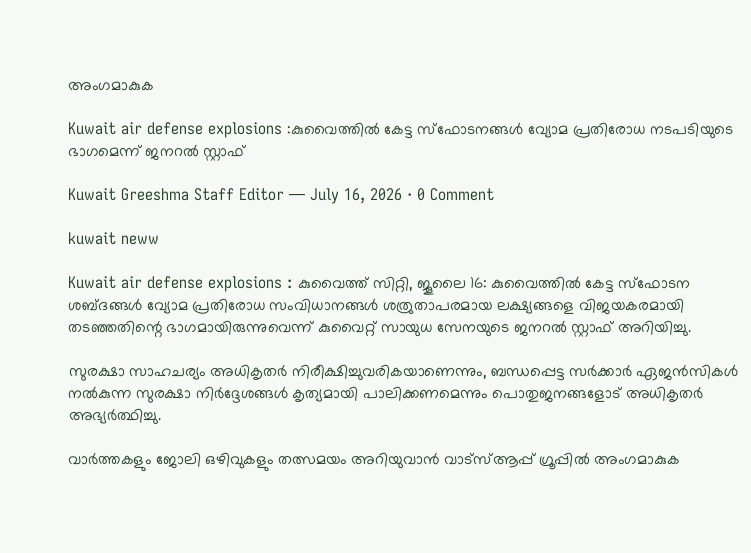അംഗമാകുക

Kuwait air defense explosions :കുവൈത്തിൽ കേട്ട സ്ഫോടനങ്ങൾ വ്യോമ പ്രതിരോധ നടപടിയുടെ ഭാഗമെന്ന് ജനറൽ സ്റ്റാഫ്

Kuwait Greeshma Staff Editor — July 16, 2026 · 0 Comment

kuwait neww

Kuwait air defense explosions : കുവൈത്ത് സിറ്റി, ജൂലൈ 16: കുവൈത്തിൽ കേട്ട സ്ഫോടന ശബ്ദങ്ങൾ വ്യോമ പ്രതിരോധ സംവിധാനങ്ങൾ ശത്രുതാപരമായ ലക്ഷ്യങ്ങളെ വിജയകരമായി തടഞ്ഞതിന്റെ ഭാഗമായിരുന്നുവെന്ന് കുവൈറ്റ് സായുധ സേനയുടെ ജനറൽ സ്റ്റാഫ് അറിയിച്ചു.

സുരക്ഷാ സാഹചര്യം അധികൃതർ നിരീക്ഷിച്ചുവരികയാണെന്നും, ബന്ധപ്പെട്ട സർക്കാർ ഏജൻസികൾ നൽകുന്ന സുരക്ഷാ നിർദ്ദേശങ്ങൾ കൃത്യമായി പാലിക്കണമെന്നും പൊതുജനങ്ങളോട് അധികൃതർ അഭ്യർത്ഥിച്ചു.

വാർത്തകളും ജോലി ഒഴിവുകളും തത്സമയം അറിയുവാൻ വാട്സ്ആപ്പ് ഗ്രൂപ്പിൽ അംഗമാകുക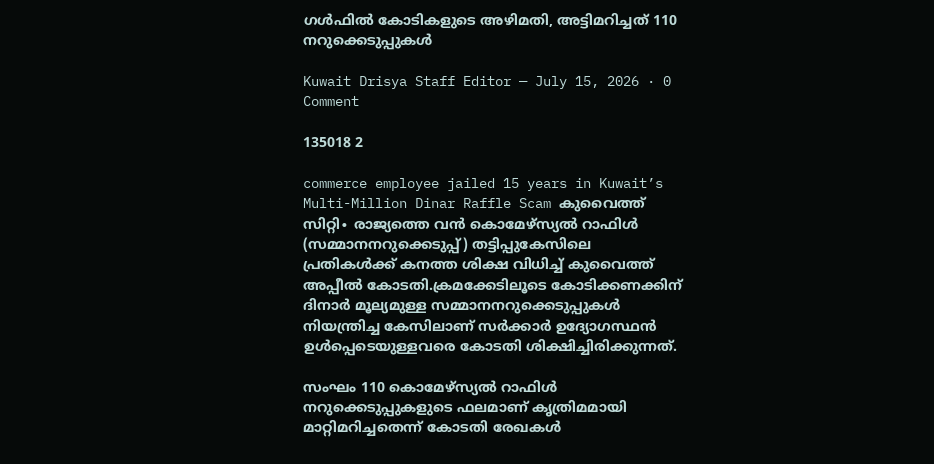ഗൾഫിൽ കോടികളുടെ അഴിമതി, അട്ടിമറിച്ചത് 110 നറുക്കെടുപ്പുകൾ

Kuwait Drisya Staff Editor — July 15, 2026 · 0 Comment

135018 2

commerce employee jailed 15 years in Kuwait’s Multi-Million Dinar Raffle Scam കുവൈത്ത് സിറ്റി∙ രാജ്യത്തെ വൻ കൊമേഴ്സ്യൽ റാഫിൾ (സമ്മാനനറുക്കെടുപ്പ്) തട്ടിപ്പുകേസിലെ പ്രതികൾക്ക് കനത്ത ശിക്ഷ വിധിച്ച് കുവൈത്ത് അപ്പീൽ കോടതി.ക്രമക്കേടിലൂടെ കോടിക്കണക്കിന് ദിനാർ മൂല്യമുള്ള സമ്മാനനറുക്കെടുപ്പുകൾ നിയന്ത്രിച്ച കേസിലാണ് സർക്കാർ ഉദ്യോഗസ്ഥൻ ഉൾപ്പെടെയുള്ളവരെ കോടതി ശിക്ഷിച്ചിരിക്കുന്നത്.

സംഘം 110 കൊമേഴ്സ്യൽ റാഫിൾ നറുക്കെടുപ്പുകളുടെ ഫലമാണ് കൃത്രിമമായി മാറ്റിമറിച്ചതെന്ന് കോടതി രേഖകൾ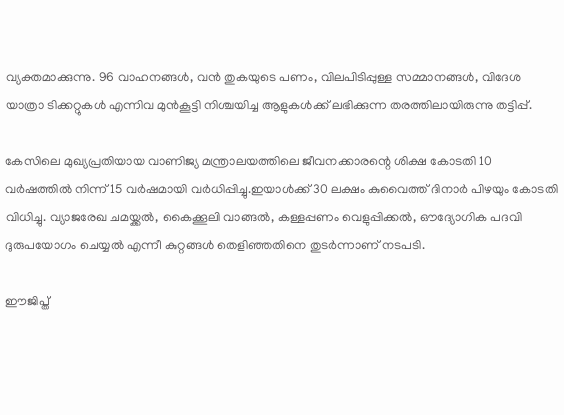വ്യക്തമാക്കുന്നു. 96 വാഹനങ്ങൾ, വൻ തുകയുടെ പണം, വിലപിടിപ്പുള്ള സമ്മാനങ്ങൾ, വിദേശ യാത്രാ ടിക്കറ്റുകൾ എന്നിവ മുൻകൂട്ടി നിശ്ചയിച്ച ആളുകൾക്ക് ലഭിക്കുന്ന തരത്തിലായിരുന്നു തട്ടിപ്പ്.

കേസിലെ മുഖ്യപ്രതിയായ വാണിജ്യ മന്ത്രാലയത്തിലെ ജീവനക്കാരന്റെ ശിക്ഷ കോടതി 10 വർഷത്തിൽ നിന്ന് 15 വർഷമായി വർധിപ്പിച്ചു.ഇയാൾക്ക് 30 ലക്ഷം കുവൈത്ത് ദിനാർ പിഴയും കോടതി വിധിച്ചു. വ്യാജരേഖ ചമയ്ക്കൽ, കൈക്കൂലി വാങ്ങൽ, കള്ളപ്പണം വെളുപ്പിക്കൽ, ഔദ്യോഗിക പദവി ദുരുപയോഗം ചെയ്യൽ എന്നീ കുറ്റങ്ങൾ തെളിഞ്ഞതിനെ തുടർന്നാണ് നടപടി.

ഈജിപ്ത്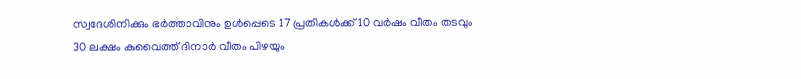സ്വദേശിനിക്കും ഭർത്താവിനും ഉൾപ്പെടെ 17 പ്രതികൾക്ക് 10 വർഷം വീതം തടവും 30 ലക്ഷം കുവൈത്ത് ദിനാർ വീതം പിഴയും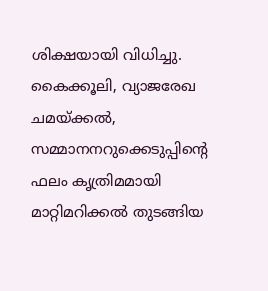ശിക്ഷയായി വിധിച്ചു. കൈക്കൂലി, വ്യാജരേഖ ചമയ്ക്കൽ, സമ്മാനനറുക്കെടുപ്പിന്റെ ഫലം കൃത്രിമമായി മാറ്റിമറിക്കൽ തുടങ്ങിയ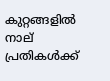കുറ്റങ്ങളിൽ നാല് പ്രതികൾക്ക്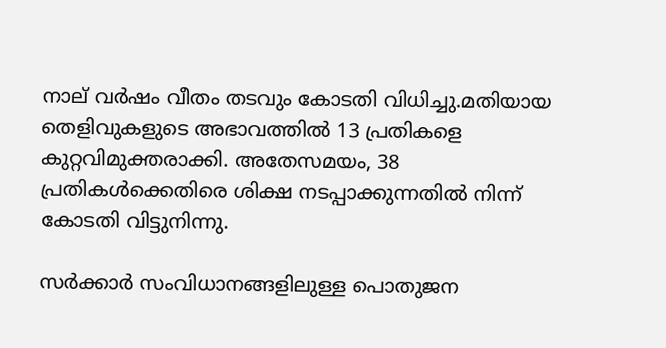നാല് വർഷം വീതം തടവും കോടതി വിധിച്ചു.മതിയായ തെളിവുകളുടെ അഭാവത്തിൽ 13 പ്രതികളെ കുറ്റവിമുക്തരാക്കി. അതേസമയം, 38 പ്രതികൾക്കെതിരെ ശിക്ഷ നടപ്പാക്കുന്നതിൽ നിന്ന് കോടതി വിട്ടുനിന്നു.

സർക്കാർ സംവിധാനങ്ങളിലുള്ള പൊതുജന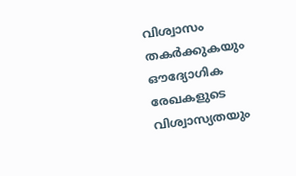വിശ്വാസം തകർക്കുകയും ഔദ്യോഗിക രേഖകളുടെ വിശ്വാസ്യതയും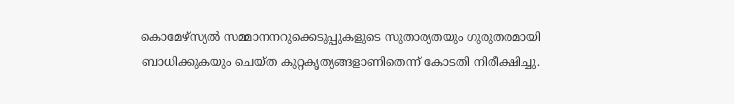കൊമേഴ്സ്യൽ സമ്മാനനറുക്കെടുപ്പുകളുടെ സുതാര്യതയും ഗുരുതരമായി ബാധിക്കുകയും ചെയ്ത കുറ്റകൃത്യങ്ങളാണിതെന്ന് കോടതി നിരീക്ഷിച്ചു.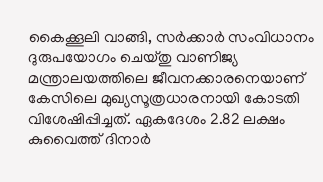കൈക്കൂലി വാങ്ങി, സർക്കാർ സംവിധാനം ദുരുപയോഗം ചെയ്തു വാണിജ്യ മന്ത്രാലയത്തിലെ ജീവനക്കാരനെയാണ് കേസിലെ മുഖ്യസൂത്രധാരനായി കോടതി വിശേഷിപ്പിച്ചത്. ഏകദേശം 2.82 ലക്ഷം കുവൈത്ത് ദിനാർ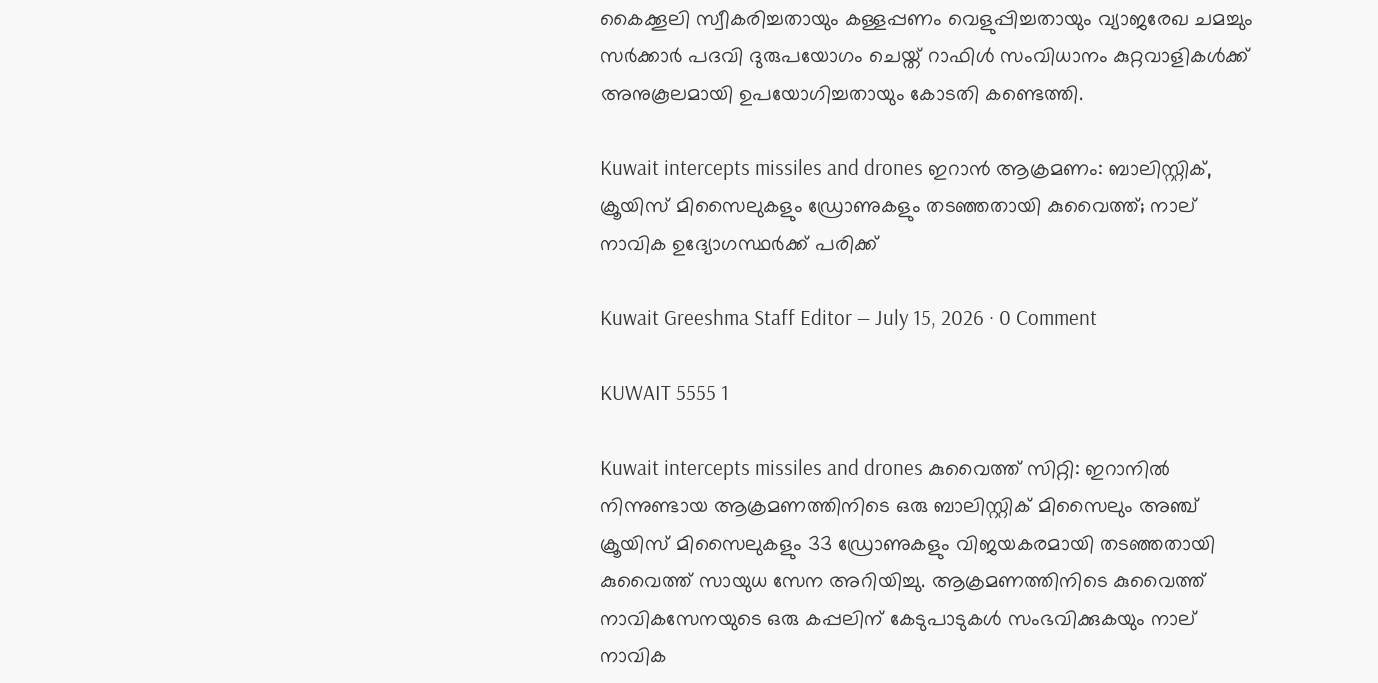കൈക്കൂലി സ്വീകരിച്ചതായും കള്ളപ്പണം വെളുപ്പിച്ചതായും വ്യാജരേഖ ചമച്ചും സർക്കാർ പദവി ദുരുപയോഗം ചെയ്ത് റാഫിൾ സംവിധാനം കുറ്റവാളികൾക്ക് അനുകൂലമായി ഉപയോഗിച്ചതായും കോടതി കണ്ടെത്തി.

Kuwait intercepts missiles and drones ഇറാൻ ആക്രമണം: ബാലിസ്റ്റിക്, ക്രൂയിസ് മിസൈലുകളും ഡ്രോണുകളും തടഞ്ഞതായി കുവൈത്ത്; നാല് നാവിക ഉദ്യോഗസ്ഥർക്ക് പരിക്ക്

Kuwait Greeshma Staff Editor — July 15, 2026 · 0 Comment

KUWAIT 5555 1

Kuwait intercepts missiles and drones കുവൈത്ത് സിറ്റി: ഇറാനിൽ നിന്നുണ്ടായ ആക്രമണത്തിനിടെ ഒരു ബാലിസ്റ്റിക് മിസൈലും അഞ്ച് ക്രൂയിസ് മിസൈലുകളും 33 ഡ്രോണുകളും വിജയകരമായി തടഞ്ഞതായി കുവൈത്ത് സായുധ സേന അറിയിച്ചു. ആക്രമണത്തിനിടെ കുവൈത്ത് നാവികസേനയുടെ ഒരു കപ്പലിന് കേടുപാടുകൾ സംഭവിക്കുകയും നാല് നാവിക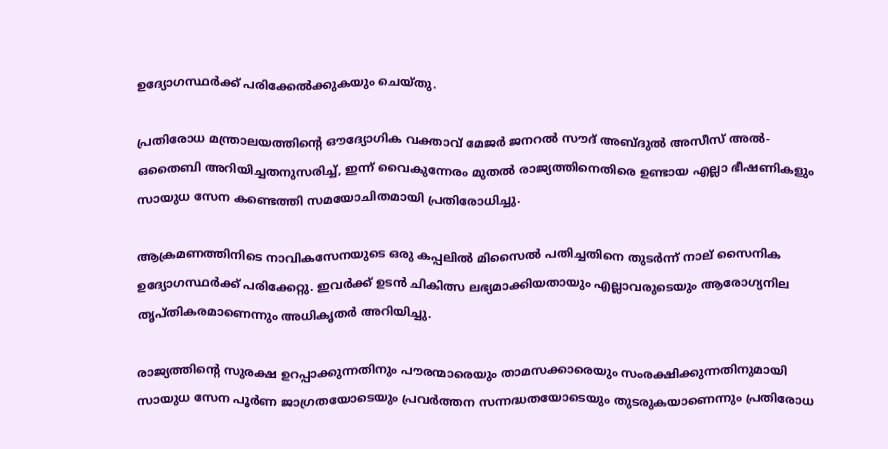ഉദ്യോഗസ്ഥർക്ക് പരിക്കേൽക്കുകയും ചെയ്തു.

പ്രതിരോധ മന്ത്രാലയത്തിന്റെ ഔദ്യോഗിക വക്താവ് മേജർ ജനറൽ സൗദ് അബ്ദുൽ അസീസ് അൽ-ഒതൈബി അറിയിച്ചതനുസരിച്ച്, ഇന്ന് വൈകുന്നേരം മുതൽ രാജ്യത്തിനെതിരെ ഉണ്ടായ എല്ലാ ഭീഷണികളും സായുധ സേന കണ്ടെത്തി സമയോചിതമായി പ്രതിരോധിച്ചു.

ആക്രമണത്തിനിടെ നാവികസേനയുടെ ഒരു കപ്പലിൽ മിസൈൽ പതിച്ചതിനെ തുടർന്ന് നാല് സൈനിക ഉദ്യോഗസ്ഥർക്ക് പരിക്കേറ്റു. ഇവർക്ക് ഉടൻ ചികിത്സ ലഭ്യമാക്കിയതായും എല്ലാവരുടെയും ആരോഗ്യനില തൃപ്തികരമാണെന്നും അധികൃതർ അറിയിച്ചു.

രാജ്യത്തിന്റെ സുരക്ഷ ഉറപ്പാക്കുന്നതിനും പൗരന്മാരെയും താമസക്കാരെയും സംരക്ഷിക്കുന്നതിനുമായി സായുധ സേന പൂർണ ജാഗ്രതയോടെയും പ്രവർത്തന സന്നദ്ധതയോടെയും തുടരുകയാണെന്നും പ്രതിരോധ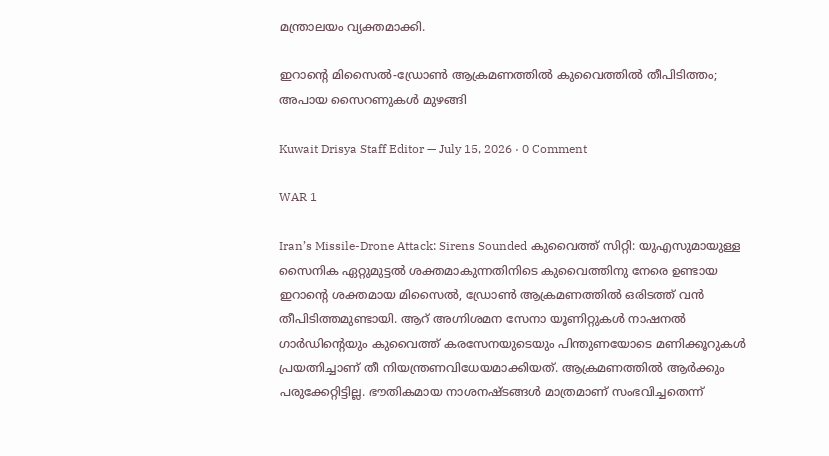മന്ത്രാലയം വ്യക്തമാക്കി.

ഇറാന്റെ മിസൈൽ-ഡ്രോൺ ആക്രമണത്തിൽ കുവൈത്തിൽ തീപിടിത്തം; അപായ സൈറണുകൾ മുഴങ്ങി

Kuwait Drisya Staff Editor — July 15, 2026 · 0 Comment

WAR 1

Iran’s Missile-Drone Attack: Sirens Sounded കുവൈത്ത് സിറ്റി: യുഎസുമായുള്ള സൈനിക ഏറ്റുമുട്ടൽ ശക്തമാകുന്നതിനിടെ കുവൈത്തിനു നേരെ ഉണ്ടായ ഇറാന്റെ ശക്തമായ മിസൈൽ, ഡ്രോൺ ആക്രമണത്തിൽ ഒരിടത്ത് വൻ തീപിടിത്തമുണ്ടായി. ആറ് അഗ്നിശമന സേനാ യൂണിറ്റുകൾ നാഷനൽ ഗാർഡിന്റെയും കുവൈത്ത് കരസേനയുടെയും പിന്തുണയോടെ മണിക്കൂറുകൾ പ്രയത്നിച്ചാണ് തീ നിയന്ത്രണവിധേയമാക്കിയത്. ആക്രമണത്തിൽ ആർക്കും പരുക്കേറ്റിട്ടില്ല. ഭൗതികമായ നാശനഷ്ടങ്ങൾ മാത്രമാണ് സംഭവിച്ചതെന്ന്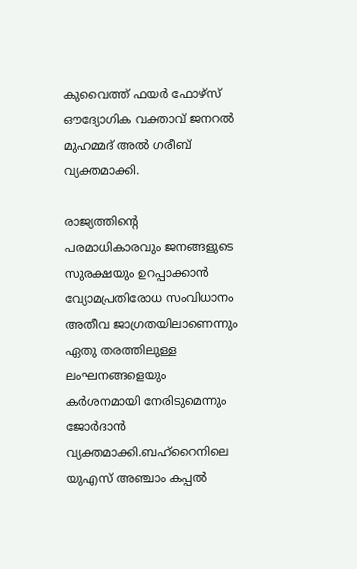കുവൈത്ത് ഫയർ ഫോഴ്സ് ഔദ്യോഗിക വക്താവ് ജനറൽ മുഹമ്മദ് അൽ ഗരീബ് വ്യക്തമാക്കി.

രാജ്യത്തിന്റെ പരമാധികാരവും ജനങ്ങളുടെ സുരക്ഷയും ഉറപ്പാക്കാൻ വ്യോമപ്രതിരോധ സംവിധാനം അതീവ ജാഗ്രതയിലാണെന്നും ഏതു തരത്തിലുള്ള ലംഘനങ്ങളെയും കർശനമായി നേരിടുമെന്നും ജോർദാൻ വ്യക്തമാക്കി.ബഹ്‌റൈനിലെ യുഎസ് അഞ്ചാം കപ്പൽ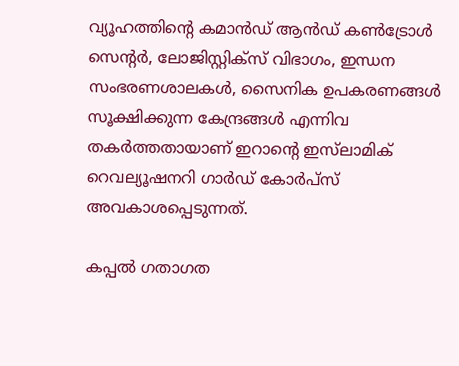വ്യൂഹത്തിന്റെ കമാൻഡ് ആൻഡ് കൺട്രോൾ സെന്റർ, ലോജിസ്റ്റിക്സ് വിഭാഗം, ഇന്ധന സംഭരണശാലകൾ, സൈനിക ഉപകരണങ്ങൾ സൂക്ഷിക്കുന്ന കേന്ദ്രങ്ങൾ എന്നിവ തകർത്തതായാണ് ഇറാന്റെ ഇസ്‌ലാമിക് റെവല്യൂഷനറി ഗാർഡ് കോർപ്സ് അവകാശപ്പെടുന്നത്.

കപ്പൽ ഗതാഗത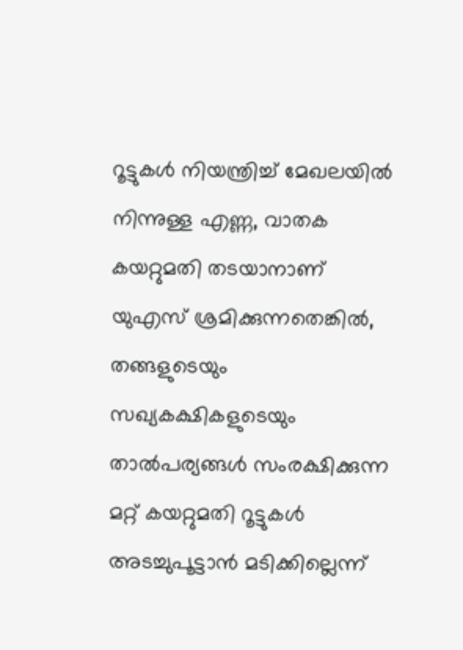റൂട്ടുകൾ നിയന്ത്രിച്ച് മേഖലയിൽ നിന്നുള്ള എണ്ണ, വാതക കയറ്റുമതി തടയാനാണ് യുഎസ് ശ്രമിക്കുന്നതെങ്കിൽ, തങ്ങളുടെയും സഖ്യകക്ഷികളുടെയും താൽപര്യങ്ങൾ സംരക്ഷിക്കുന്ന മറ്റ് കയറ്റുമതി റൂട്ടുകൾ അടച്ചുപൂട്ടാൻ മടിക്കില്ലെന്ന്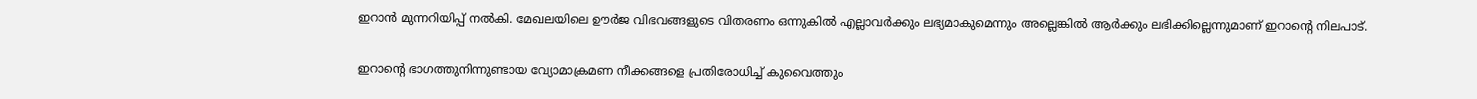ഇറാൻ മുന്നറിയിപ്പ് നൽകി. മേഖലയിലെ ഊർജ വിഭവങ്ങളുടെ വിതരണം ഒന്നുകിൽ എല്ലാവർക്കും ലഭ്യമാകുമെന്നും അല്ലെങ്കിൽ ആർക്കും ലഭിക്കില്ലെന്നുമാണ് ഇറാന്റെ നിലപാട്.

ഇറാന്റെ ഭാഗത്തുനിന്നുണ്ടായ വ്യോമാക്രമണ നീക്കങ്ങളെ പ്രതിരോധിച്ച് കുവൈത്തും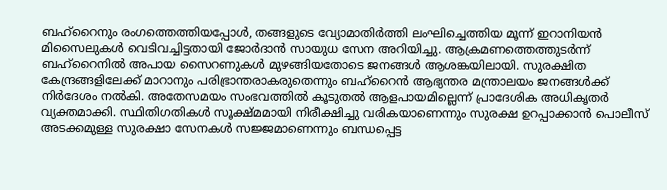ബഹ്‌റൈനും രംഗത്തെത്തിയപ്പോൾ, തങ്ങളുടെ വ്യോമാതിർത്തി ലംഘിച്ചെത്തിയ മൂന്ന് ഇറാനിയൻ മിസൈലുകൾ വെടിവച്ചിട്ടതായി ജോർദാൻ സായുധ സേന അറിയിച്ചു. ആക്രമണത്തെത്തുടർന്ന് ബഹ്‌റൈനിൽ അപായ സൈറണുകൾ മുഴങ്ങിയതോടെ ജനങ്ങൾ ആശങ്കയിലായി. സുരക്ഷിത കേന്ദ്രങ്ങളിലേക്ക് മാറാനും പരിഭ്രാന്തരാകരുതെന്നും ബഹ്‌റൈൻ ആഭ്യന്തര മന്ത്രാലയം ജനങ്ങൾക്ക് നിർദേശം നൽകി. അതേസമയം സംഭവത്തിൽ കൂടുതൽ ആളപായമില്ലെന്ന് പ്രാദേശിക അധികൃതർ വ്യക്തമാക്കി. സ്ഥിതിഗതികൾ സൂക്ഷ്മമായി നിരീക്ഷിച്ചു വരികയാണെന്നും സുരക്ഷ ഉറപ്പാക്കാൻ പൊലീസ് അടക്കമുള്ള സുരക്ഷാ സേനകൾ സജ്ജമാണെന്നും ബന്ധപ്പെട്ട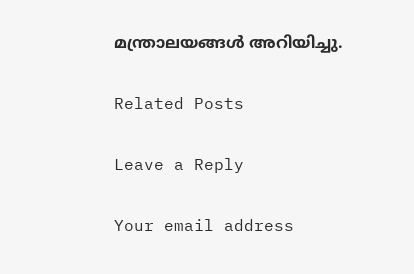മന്ത്രാലയങ്ങൾ അറിയിച്ചു.

Related Posts

Leave a Reply

Your email address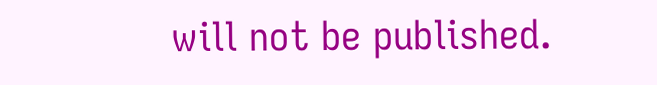will not be published.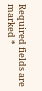Required fields are marked *